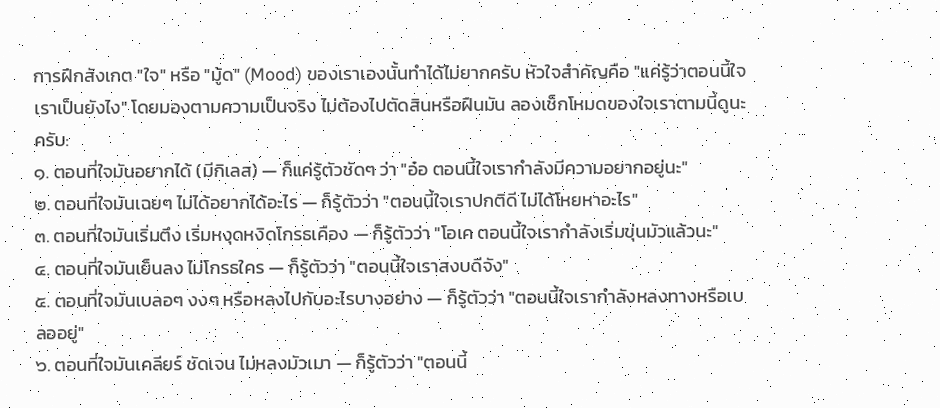การฝึกสังเกต "ใจ" หรือ "มู้ด" (Mood) ของเราเองนั้นทำได้ไม่ยากครับ หัวใจสำคัญคือ "แค่รู้ว่าตอนนี้ใจเราเป็นยังไง" โดยมองตามความเป็นจริง ไม่ต้องไปตัดสินหรือฝืนมัน ลองเช็กโหมดของใจเราตามนี้ดูนะครับ:
๑. ตอนที่ใจมันอยากได้ (มีกิเลส) — ก็แค่รู้ตัวชัดๆ ว่า "อ๋อ ตอนนี้ใจเรากำลังมีความอยากอยู่นะ"
๒. ตอนที่ใจมันเฉยๆ ไม่ได้อยากได้อะไร — ก็รู้ตัวว่า "ตอนนี้ใจเราปกติดี ไม่ได้โหยหาอะไร"
๓. ตอนที่ใจมันเริ่มตึง เริ่มหงุดหงิดโกรธเคือง — ก็รู้ตัวว่า "โอเค ตอนนี้ใจเรากำลังเริ่มขุ่นมัวแล้วนะ"
๔. ตอนที่ใจมันเย็นลง ไม่โกรธใคร — ก็รู้ตัวว่า "ตอนนี้ใจเราสงบดีจัง"
๕. ตอนที่ใจมันเบลอๆ งงๆ หรือหลงไปกับอะไรบางอย่าง — ก็รู้ตัวว่า "ตอนนี้ใจเรากำลังหลงทางหรือเบลออยู่"
๖. ตอนที่ใจมันเคลียร์ ชัดเจน ไม่หลงมัวเมา — ก็รู้ตัวว่า "ตอนนี้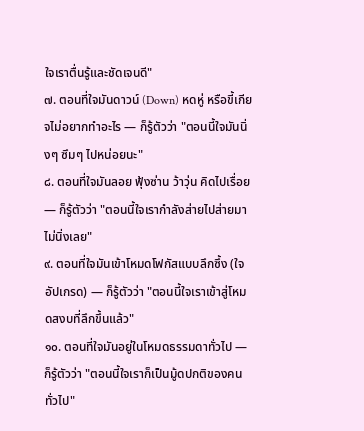ใจเราตื่นรู้และชัดเจนดี"
๗. ตอนที่ใจมันดาวน์ (Down) หดหู่ หรือขี้เกียจไม่อยากทำอะไร — ก็รู้ตัวว่า "ตอนนี้ใจมันนิ่งๆ ซึมๆ ไปหน่อยนะ"
๘. ตอนที่ใจมันลอย ฟุ้งซ่าน ว้าวุ่น คิดไปเรื่อย — ก็รู้ตัวว่า "ตอนนี้ใจเรากำลังส่ายไปส่ายมา ไม่นิ่งเลย"
๙. ตอนที่ใจมันเข้าโหมดโฟกัสแบบลึกซึ้ง (ใจอัปเกรด) — ก็รู้ตัวว่า "ตอนนี้ใจเราเข้าสู่โหมดสงบที่ลึกขึ้นแล้ว"
๑๐. ตอนที่ใจมันอยู่ในโหมดธรรมดาทั่วไป — ก็รู้ตัวว่า "ตอนนี้ใจเราก็เป็นมู้ดปกติของคนทั่วไป"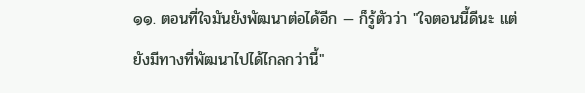๑๑. ตอนที่ใจมันยังพัฒนาต่อได้อีก — ก็รู้ตัวว่า "ใจตอนนี้ดีนะ แต่ยังมีทางที่พัฒนาไปได้ไกลกว่านี้"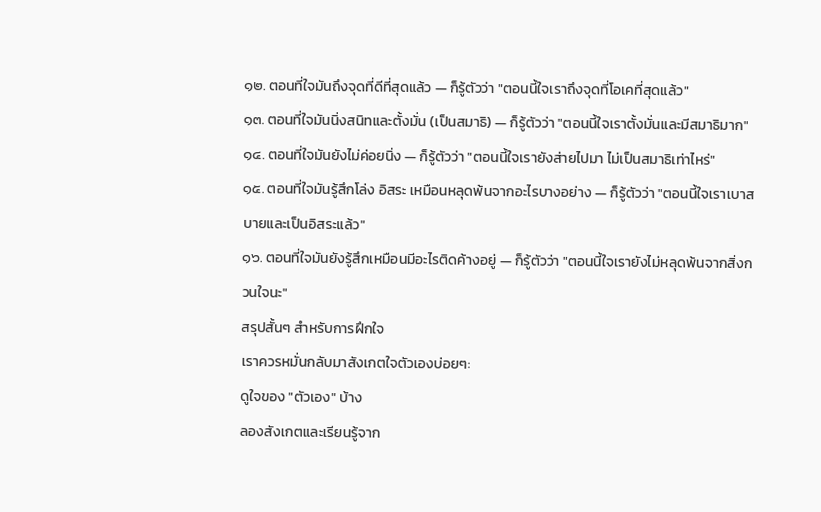๑๒. ตอนที่ใจมันถึงจุดที่ดีที่สุดแล้ว — ก็รู้ตัวว่า "ตอนนี้ใจเราถึงจุดที่โอเคที่สุดแล้ว"
๑๓. ตอนที่ใจมันนิ่งสนิทและตั้งมั่น (เป็นสมาธิ) — ก็รู้ตัวว่า "ตอนนี้ใจเราตั้งมั่นและมีสมาธิมาก"
๑๔. ตอนที่ใจมันยังไม่ค่อยนิ่ง — ก็รู้ตัวว่า "ตอนนี้ใจเรายังส่ายไปมา ไม่เป็นสมาธิเท่าไหร่"
๑๕. ตอนที่ใจมันรู้สึกโล่ง อิสระ เหมือนหลุดพ้นจากอะไรบางอย่าง — ก็รู้ตัวว่า "ตอนนี้ใจเราเบาสบายและเป็นอิสระแล้ว"
๑๖. ตอนที่ใจมันยังรู้สึกเหมือนมีอะไรติดค้างอยู่ — ก็รู้ตัวว่า "ตอนนี้ใจเรายังไม่หลุดพ้นจากสิ่งกวนใจนะ"
สรุปสั้นๆ สำหรับการฝึกใจ
เราควรหมั่นกลับมาสังเกตใจตัวเองบ่อยๆ:
ดูใจของ "ตัวเอง" บ้าง
ลองสังเกตและเรียนรู้จาก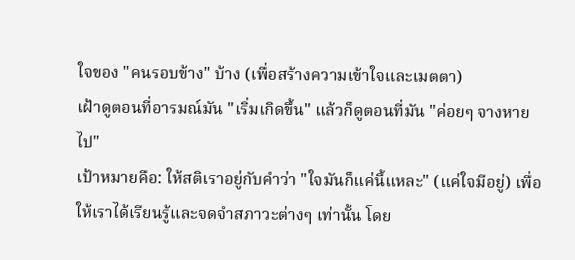ใจของ "คนรอบข้าง" บ้าง (เพื่อสร้างความเข้าใจและเมตตา)
เฝ้าดูตอนที่อารมณ์มัน "เริ่มเกิดขึ้น" แล้วก็ดูตอนที่มัน "ค่อยๆ จางหายไป"
เป้าหมายคือ: ให้สติเราอยู่กับคำว่า "ใจมันก็แค่นี้แหละ" (แค่ใจมีอยู่) เพื่อให้เราได้เรียนรู้และจดจำสภาวะต่างๆ เท่านั้น โดย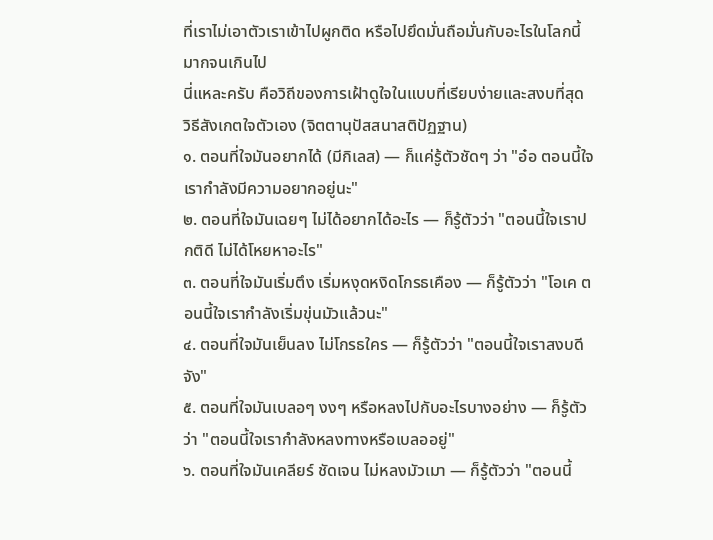ที่เราไม่เอาตัวเราเข้าไปผูกติด หรือไปยึดมั่นถือมั่นกับอะไรในโลกนี้มากจนเกินไป
นี่แหละครับ คือวิถีของการเฝ้าดูใจในแบบที่เรียบง่ายและสงบที่สุด
วิธีสังเกตใจตัวเอง (จิตตานุปัสสนาสติปัฏฐาน)
๑. ตอนที่ใจมันอยากได้ (มีกิเลส) — ก็แค่รู้ตัวชัดๆ ว่า "อ๋อ ตอนนี้ใจเรากำลังมีความอยากอยู่นะ"
๒. ตอนที่ใจมันเฉยๆ ไม่ได้อยากได้อะไร — ก็รู้ตัวว่า "ตอนนี้ใจเราปกติดี ไม่ได้โหยหาอะไร"
๓. ตอนที่ใจมันเริ่มตึง เริ่มหงุดหงิดโกรธเคือง — ก็รู้ตัวว่า "โอเค ตอนนี้ใจเรากำลังเริ่มขุ่นมัวแล้วนะ"
๔. ตอนที่ใจมันเย็นลง ไม่โกรธใคร — ก็รู้ตัวว่า "ตอนนี้ใจเราสงบดีจัง"
๕. ตอนที่ใจมันเบลอๆ งงๆ หรือหลงไปกับอะไรบางอย่าง — ก็รู้ตัวว่า "ตอนนี้ใจเรากำลังหลงทางหรือเบลออยู่"
๖. ตอนที่ใจมันเคลียร์ ชัดเจน ไม่หลงมัวเมา — ก็รู้ตัวว่า "ตอนนี้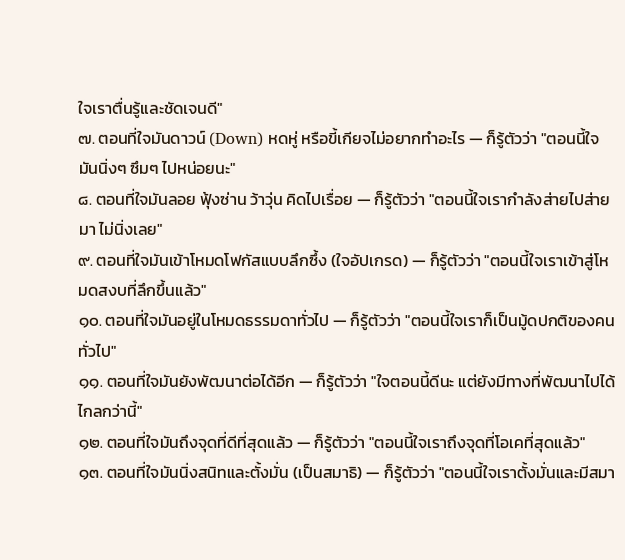ใจเราตื่นรู้และชัดเจนดี"
๗. ตอนที่ใจมันดาวน์ (Down) หดหู่ หรือขี้เกียจไม่อยากทำอะไร — ก็รู้ตัวว่า "ตอนนี้ใจมันนิ่งๆ ซึมๆ ไปหน่อยนะ"
๘. ตอนที่ใจมันลอย ฟุ้งซ่าน ว้าวุ่น คิดไปเรื่อย — ก็รู้ตัวว่า "ตอนนี้ใจเรากำลังส่ายไปส่ายมา ไม่นิ่งเลย"
๙. ตอนที่ใจมันเข้าโหมดโฟกัสแบบลึกซึ้ง (ใจอัปเกรด) — ก็รู้ตัวว่า "ตอนนี้ใจเราเข้าสู่โหมดสงบที่ลึกขึ้นแล้ว"
๑๐. ตอนที่ใจมันอยู่ในโหมดธรรมดาทั่วไป — ก็รู้ตัวว่า "ตอนนี้ใจเราก็เป็นมู้ดปกติของคนทั่วไป"
๑๑. ตอนที่ใจมันยังพัฒนาต่อได้อีก — ก็รู้ตัวว่า "ใจตอนนี้ดีนะ แต่ยังมีทางที่พัฒนาไปได้ไกลกว่านี้"
๑๒. ตอนที่ใจมันถึงจุดที่ดีที่สุดแล้ว — ก็รู้ตัวว่า "ตอนนี้ใจเราถึงจุดที่โอเคที่สุดแล้ว"
๑๓. ตอนที่ใจมันนิ่งสนิทและตั้งมั่น (เป็นสมาธิ) — ก็รู้ตัวว่า "ตอนนี้ใจเราตั้งมั่นและมีสมา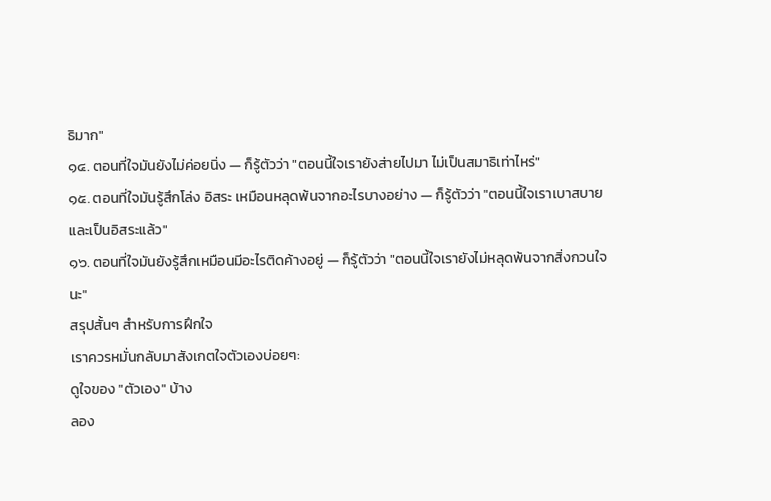ธิมาก"
๑๔. ตอนที่ใจมันยังไม่ค่อยนิ่ง — ก็รู้ตัวว่า "ตอนนี้ใจเรายังส่ายไปมา ไม่เป็นสมาธิเท่าไหร่"
๑๕. ตอนที่ใจมันรู้สึกโล่ง อิสระ เหมือนหลุดพ้นจากอะไรบางอย่าง — ก็รู้ตัวว่า "ตอนนี้ใจเราเบาสบายและเป็นอิสระแล้ว"
๑๖. ตอนที่ใจมันยังรู้สึกเหมือนมีอะไรติดค้างอยู่ — ก็รู้ตัวว่า "ตอนนี้ใจเรายังไม่หลุดพ้นจากสิ่งกวนใจนะ"
สรุปสั้นๆ สำหรับการฝึกใจ
เราควรหมั่นกลับมาสังเกตใจตัวเองบ่อยๆ:
ดูใจของ "ตัวเอง" บ้าง
ลอง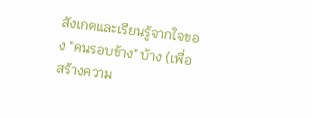สังเกตและเรียนรู้จากใจของ "คนรอบข้าง" บ้าง (เพื่อสร้างความ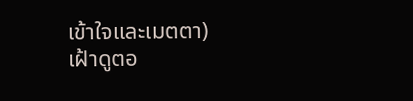เข้าใจและเมตตา)
เฝ้าดูตอ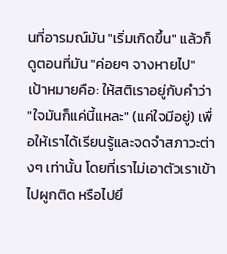นที่อารมณ์มัน "เริ่มเกิดขึ้น" แล้วก็ดูตอนที่มัน "ค่อยๆ จางหายไป"
เป้าหมายคือ: ให้สติเราอยู่กับคำว่า "ใจมันก็แค่นี้แหละ" (แค่ใจมีอยู่) เพื่อให้เราได้เรียนรู้และจดจำสภาวะต่างๆ เท่านั้น โดยที่เราไม่เอาตัวเราเข้าไปผูกติด หรือไปยึ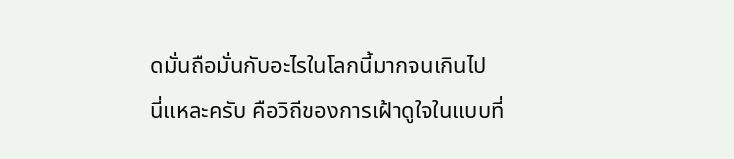ดมั่นถือมั่นกับอะไรในโลกนี้มากจนเกินไป
นี่แหละครับ คือวิถีของการเฝ้าดูใจในแบบที่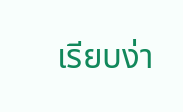เรียบง่า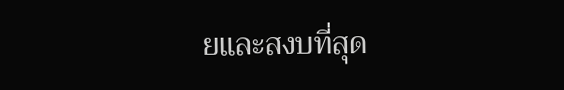ยและสงบที่สุด